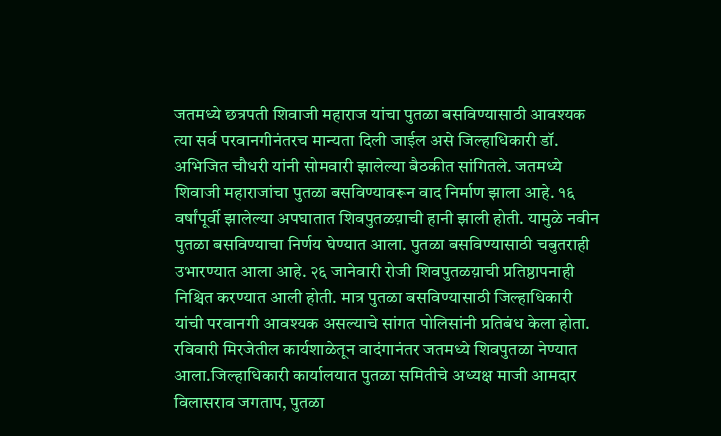जतमध्ये छत्रपती शिवाजी महाराज यांचा पुतळा बसविण्यासाठी आवश्यक त्या सर्व परवानगीनंतरच मान्यता दिली जाईल असे जिल्हाधिकारी डॉ. अभिजित चौधरी यांनी सोमवारी झालेल्या बैठकीत सांगितले. जतमध्ये शिवाजी महाराजांचा पुतळा बसविण्यावरून वाद निर्माण झाला आहे. १६ वर्षांपूर्वी झालेल्या अपघातात शिवपुतळय़ाची हानी झाली होती. यामुळे नवीन पुतळा बसविण्याचा निर्णय घेण्यात आला. पुतळा बसविण्यासाठी चबुतराही उभारण्यात आला आहे. २६ जानेवारी रोजी शिवपुतळय़ाची प्रतिष्ठापनाही निश्चित करण्यात आली होती. मात्र पुतळा बसविण्यासाठी जिल्हाधिकारी यांची परवानगी आवश्यक असल्याचे सांगत पोलिसांनी प्रतिबंध केला होता. रविवारी मिरजेतील कार्यशाळेतून वादंगानंतर जतमध्ये शिवपुतळा नेण्यात आला.जिल्हाधिकारी कार्यालयात पुतळा समितीचे अध्यक्ष माजी आमदार विलासराव जगताप, पुतळा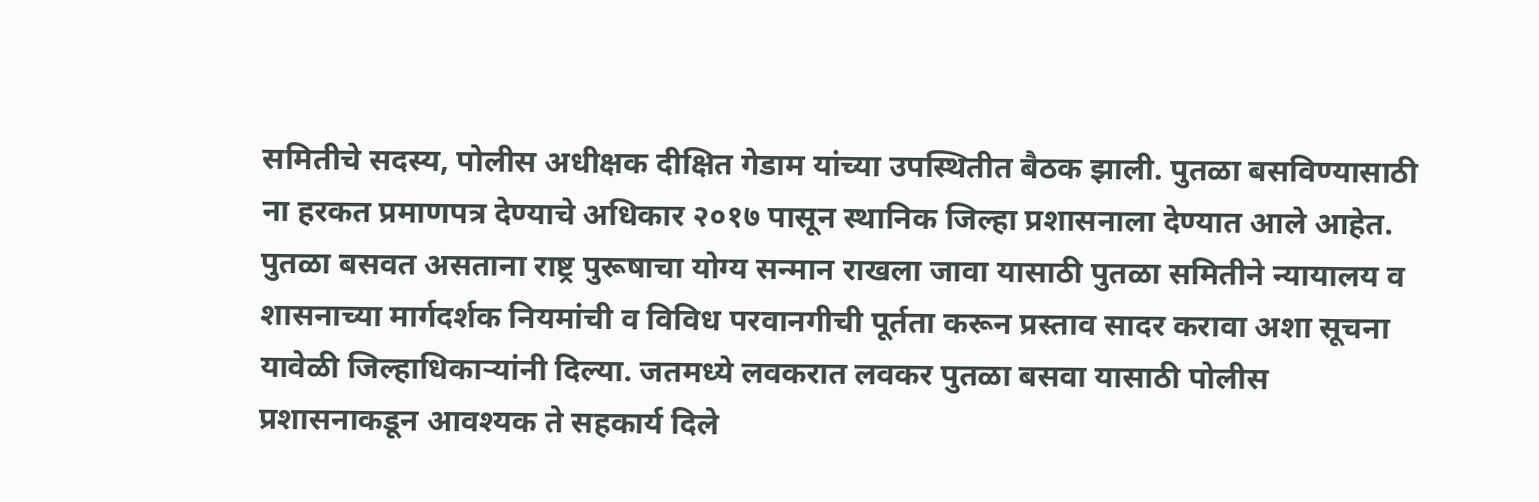समितीचे सदस्य, पोलीस अधीक्षक दीक्षित गेडाम यांच्या उपस्थितीत बैठक झाली. पुतळा बसविण्यासाठी ना हरकत प्रमाणपत्र देण्याचे अधिकार २०१७ पासून स्थानिक जिल्हा प्रशासनाला देण्यात आले आहेत. पुतळा बसवत असताना राष्ट्र पुरूषाचा योग्य सन्मान राखला जावा यासाठी पुतळा समितीने न्यायालय व शासनाच्या मार्गदर्शक नियमांची व विविध परवानगीची पूर्तता करून प्रस्ताव सादर करावा अशा सूचना यावेळी जिल्हाधिकाऱ्यांनी दिल्या. जतमध्ये लवकरात लवकर पुतळा बसवा यासाठी पोलीस प्रशासनाकडून आवश्यक ते सहकार्य दिले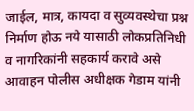जाईल, मात्र, कायदा व सुव्यवस्थेचा प्रश्न निर्माण होऊ नये यासाठी लोकप्रतिनिधी व नागरिकांनी सहकार्य करावे असे आवाहन पोलीस अधीक्षक गेडाम यांनी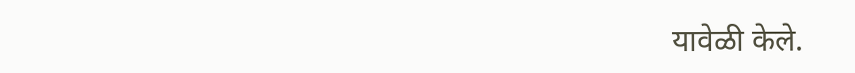यावेळी केले.